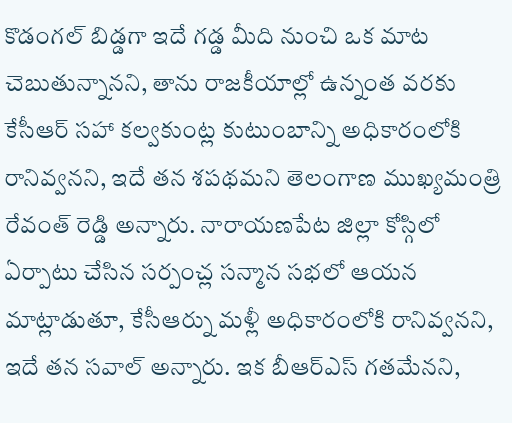కొడంగల్ బిడ్డగా ఇదే గడ్డ మీది నుంచి ఒక మాట చెబుతున్నానని, తాను రాజకీయాల్లో ఉన్నంత వరకు కేసీఆర్ సహా కల్వకుంట్ల కుటుంబాన్ని అధికారంలోకి రానివ్వనని, ఇదే తన శపథమని తెలంగాణ ముఖ్యమంత్రి రేవంత్ రెడ్డి అన్నారు. నారాయణపేట జిల్లా కోస్గిలో ఏర్పాటు చేసిన సర్పంచ్ల సన్మాన సభలో ఆయన మాట్లాడుతూ, కేసీఆర్ను మళ్లీ అధికారంలోకి రానివ్వనని, ఇదే తన సవాల్ అన్నారు. ఇక బీఆర్ఎస్ గతమేనని,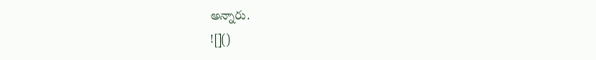అన్నారు.
![]()